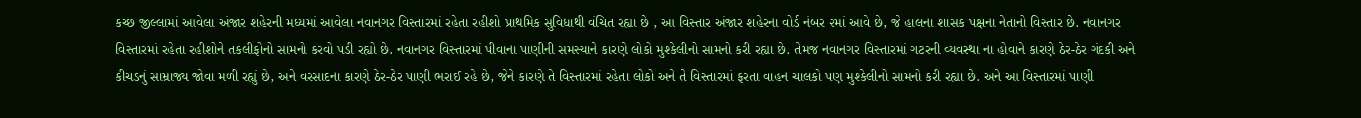કચ્છ જીલ્લામાં આવેલા અંજાર શહેરની મધ્યમાં આવેલા નવાનગર વિસ્તારમાં રહેતા રહીશો પ્રાથમિક સુવિધાથી વંચિત રહ્યા છે , આ વિસ્તાર અંજાર શહેરના વોર્ડ નંબર ૨માં આવે છે, જે હાલના શાસક પક્ષના નેતાનો વિસ્તાર છે. નવાનગર વિસ્તારમાં રહેતા રહીશોને તકલીફોનો સામનો કરવો પડી રહ્યો છે. નવાનગર વિસ્તારમાં પીવાના પાણીની સમસ્યાને કારણે લોકો મુશ્કેલીનો સામનો કરી રહ્યા છે. તેમજ નવાનગર વિસ્તારમાં ગટરની વ્યવસ્થા ના હોવાને કારણે ઠેર-ઠેર ગંદકી અને કીચડનું સામ્રાજ્ય જોવા મળી રહ્યું છે, અને વરસાદના કારણે ઠેર-ઠેર પાણી ભરાઈ રહે છે, જેને કારણે તે વિસ્તારમાં રહેતા લોકો અને તે વિસ્તારમાં ફરતા વાહન ચાલકો પણ મુશ્કેલીનો સામનો કરી રહ્યા છે. અને આ વિસ્તારમાં પાણી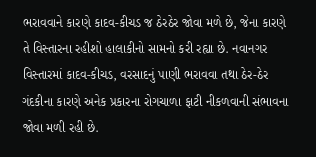ભરાવવાને કારણે કાદવ-કીચડ જ ઠેરઠેર જોવા મળે છે, જેના કારણે તે વિસ્તારના રહીશો હાલાકીનો સામનો કરી રહ્યા છે. નવાનગર વિસ્તારમાં કાદવ-કીચડ, વરસાદનું પાણી ભરાવવા તથા ઠેર-ઠેર ગંદકીના કારણે અનેક પ્રકારના રોગચાળા ફાટી નીકળવાની સંભાવના જોવા મળી રહી છે.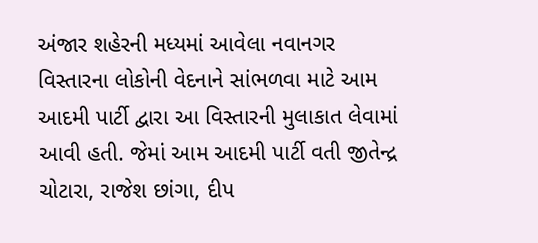અંજાર શહેરની મધ્યમાં આવેલા નવાનગર વિસ્તારના લોકોની વેદનાને સાંભળવા માટે આમ આદમી પાર્ટી દ્વારા આ વિસ્તારની મુલાકાત લેવામાં આવી હતી. જેમાં આમ આદમી પાર્ટી વતી જીતેન્દ્ર ચોટારા, રાજેશ છાંગા, દીપ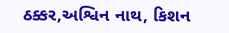ઠક્કર,અશ્વિન નાથ, કિશન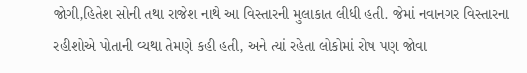જોગી,હિતેશ સોની તથા રાજેશ નાથે આ વિસ્તારની મુલાકાત લીધી હતી. જેમાં નવાનગર વિસ્તારના રહીશોએ પોતાની વ્યથા તેમણે કહી હતી, અને ત્યાં રહેતા લોકોમાં રોષ પણ જોવા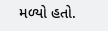મળ્યો હતો.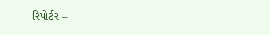રિપોર્ટર –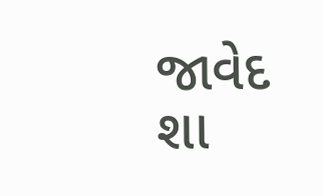જાવેદ શા